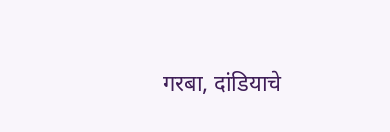गरबा, दांडियाचे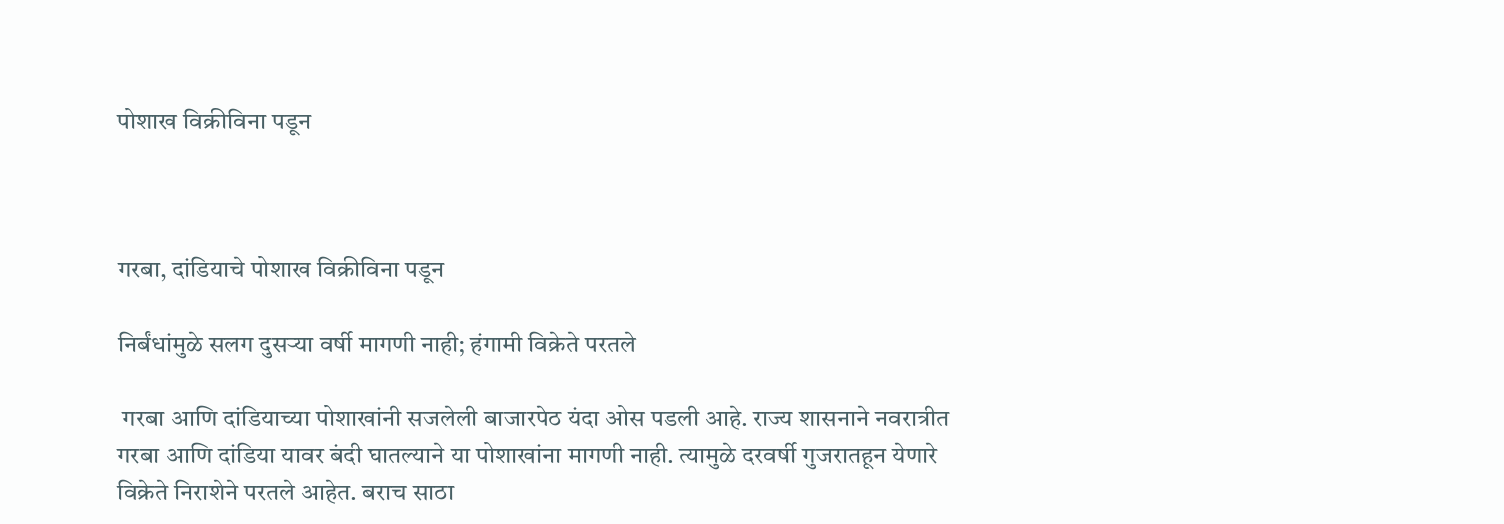पोशाख विक्रीविना पडून



गरबा, दांडियाचे पोशाख विक्रीविना पडून

निर्बंधांमुळे सलग दुसऱ्या वर्षी मागणी नाही; हंगामी विक्रेते परतले

 गरबा आणि दांडियाच्या पोशाखांनी सजलेली बाजारपेठ यंदा ओस पडली आहे. राज्य शासनाने नवरात्रीत गरबा आणि दांडिया यावर बंदी घातल्याने या पोशाखांना मागणी नाही. त्यामुळे दरवर्षी गुजरातहून येणारे विक्रेते निराशेने परतले आहेत. बराच साठा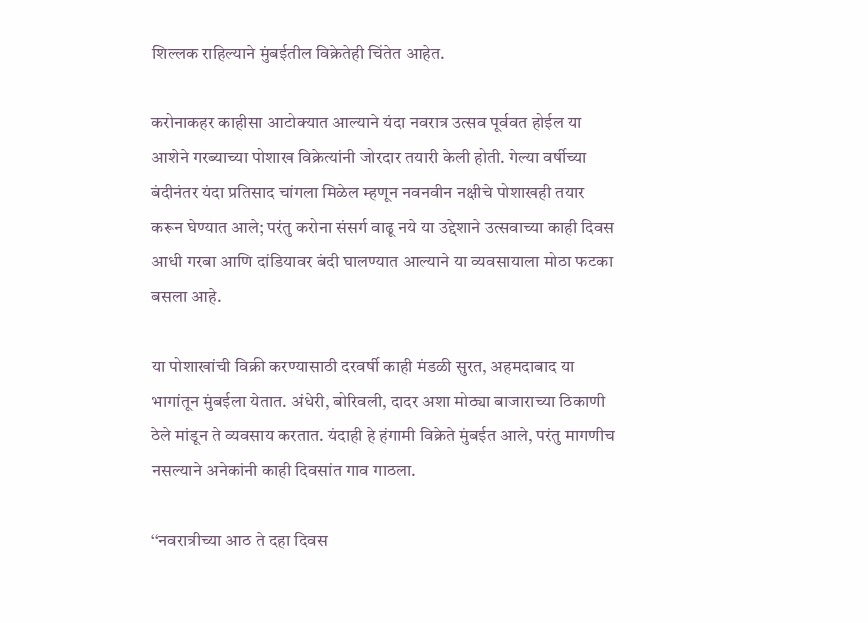शिल्लक राहिल्याने मुंबईतील विक्रेतेही चिंतेत आहेत.

करोनाकहर काहीसा आटोक्यात आल्याने यंदा नवरात्र उत्सव पूर्ववत होईल या आशेने गरब्याच्या पोशाख विक्रेत्यांनी जोरदार तयारी केली होती. गेल्या वर्षीच्या बंदीनंतर यंदा प्रतिसाद चांगला मिळेल म्हणून नवनवीन नक्षीचे पोशाखही तयार करून घेण्यात आले; परंतु करोना संसर्ग वाढू नये या उद्देशाने उत्सवाच्या काही दिवस आधी गरबा आणि दांडियावर बंदी घालण्यात आल्याने या व्यवसायाला मोठा फटका बसला आहे.

या पोशाखांची विक्री करण्यासाठी दरवर्षी काही मंडळी सुरत, अहमदाबाद या भागांतून मुंबईला येतात. अंधेरी, बोरिवली, दादर अशा मोठ्या बाजाराच्या ठिकाणी ठेले मांडून ते व्यवसाय करतात. यंदाही हे हंगामी विक्रेते मुंबईत आले, परंतु मागणीच नसल्याने अनेकांनी काही दिवसांत गाव गाठला.

‘‘नवरात्रीच्या आठ ते दहा दिवस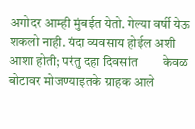अगोदर आम्ही मुंबईत येतो. गेल्या वर्षी येऊ शकलो नाही. यंदा व्यवसाय होईल अशी आशा होती; परंतु दहा दिवसांत        केवळ बोटावर मोजण्याइतके ग्राहक आले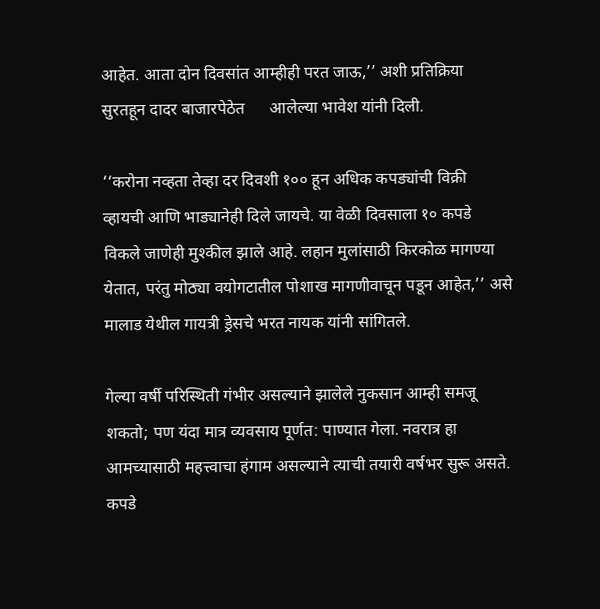आहेत. आता दोन दिवसांत आम्हीही परत जाऊ,’’ अशी प्रतिक्रिया सुरतहून दादर बाजारपेठेत      आलेल्या भावेश यांनी दिली.

‘‘करोना नव्हता तेव्हा दर दिवशी १०० हून अधिक कपड्यांची विक्री व्हायची आणि भाड्यानेही दिले जायचे. या वेळी दिवसाला १० कपडे विकले जाणेही मुश्कील झाले आहे. लहान मुलांसाठी किरकोळ मागण्या येतात, परंतु मोठ्या वयोगटातील पोशाख मागणीवाचून पडून आहेत,’’ असे मालाड येथील गायत्री ड्रेसचे भरत नायक यांनी सांगितले.

गेल्या वर्षी परिस्थिती गंभीर असल्याने झालेले नुकसान आम्ही समजू शकतो; पण यंदा मात्र व्यवसाय पूर्णत: पाण्यात गेला. नवरात्र हा आमच्यासाठी महत्त्वाचा हंगाम असल्याने त्याची तयारी वर्षभर सुरू असते. कपडे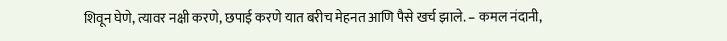शिवून घेणे, त्यावर नक्षी करणे, छपाई करणे यात बरीच मेहनत आणि पैसे खर्च झाले. – कमल नंदानी,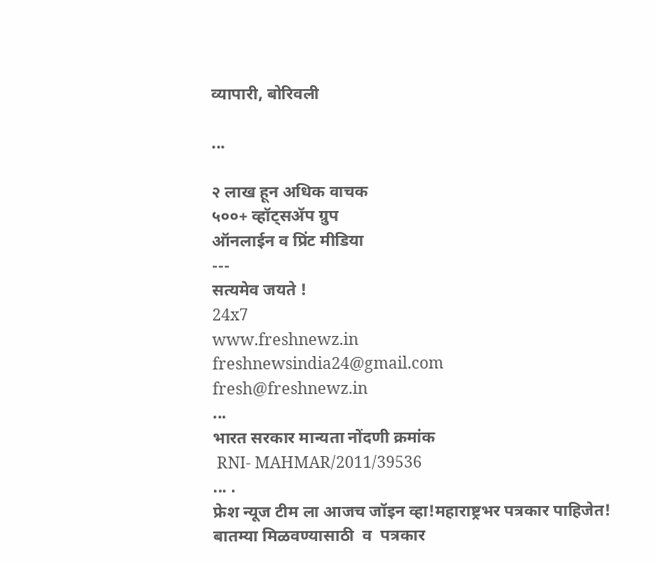व्यापारी, बोरिवली

...

२ लाख हून अधिक वाचक
५००+ व्हॉट्सॲप ग्रुप
ऑनलाईन व प्रिंट मीडिया
---
सत्यमेव जयते !
24x7
www.freshnewz.in
freshnewsindia24@gmail.com
fresh@freshnewz.in
...
भारत सरकार मान्यता नोंदणी क्रमांक
 RNI- MAHMAR/2011/39536
... .
फ्रेश न्यूज टीम ला आजच जॉइन व्हा!महाराष्ट्रभर पत्रकार पाहिजेत!
बातम्या मिळवण्यासाठी  व  पत्रकार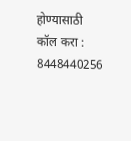होण्यासाठी  कॉल करा : 8448440256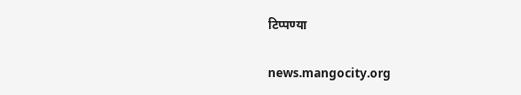टिप्पण्या

news.mangocity.org